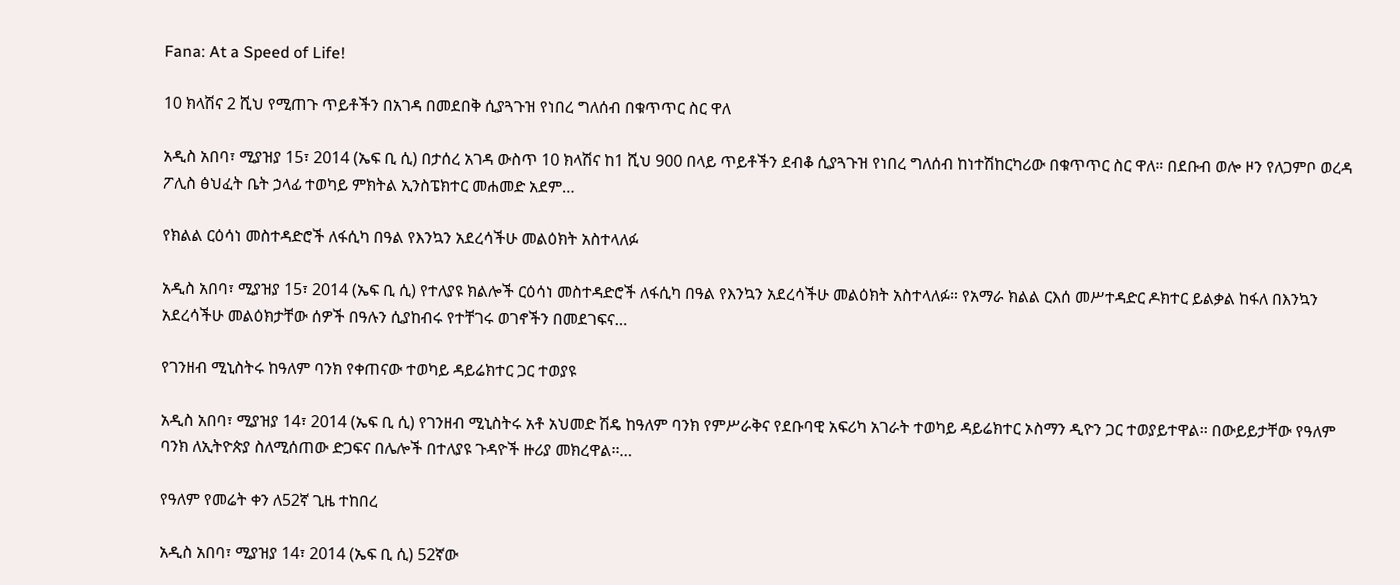Fana: At a Speed of Life!

10 ክላሽና 2 ሺህ የሚጠጉ ጥይቶችን በአገዳ በመደበቅ ሲያጓጉዝ የነበረ ግለሰብ በቁጥጥር ስር ዋለ

አዲስ አበባ፣ ሚያዝያ 15፣ 2014 (ኤፍ ቢ ሲ) በታሰረ አገዳ ውስጥ 10 ክላሽና ከ1 ሺህ 900 በላይ ጥይቶችን ደብቆ ሲያጓጉዝ የነበረ ግለሰብ ከነተሽከርካሪው በቁጥጥር ስር ዋለ። በደቡብ ወሎ ዞን የለጋምቦ ወረዳ ፖሊስ ፅህፈት ቤት ኃላፊ ተወካይ ምክትል ኢንስፔክተር መሐመድ አደም…

የክልል ርዕሳነ መስተዳድሮች ለፋሲካ በዓል የእንኳን አደረሳችሁ መልዕክት አስተላለፉ

አዲስ አበባ፣ ሚያዝያ 15፣ 2014 (ኤፍ ቢ ሲ) የተለያዩ ክልሎች ርዕሳነ መስተዳድሮች ለፋሲካ በዓል የእንኳን አደረሳችሁ መልዕክት አስተላለፉ። የአማራ ክልል ርእሰ መሥተዳድር ዶክተር ይልቃል ከፋለ በእንኳን አደረሳችሁ መልዕክታቸው ሰዎች በዓሉን ሲያከብሩ የተቸገሩ ወገኖችን በመደገፍና…

የገንዘብ ሚኒስትሩ ከዓለም ባንክ የቀጠናው ተወካይ ዳይሬክተር ጋር ተወያዩ

አዲስ አበባ፣ ሚያዝያ 14፣ 2014 (ኤፍ ቢ ሲ) የገንዘብ ሚኒስትሩ አቶ አህመድ ሽዴ ከዓለም ባንክ የምሥራቅና የደቡባዊ አፍሪካ አገራት ተወካይ ዳይሬክተር ኦስማን ዲዮን ጋር ተወያይተዋል፡፡ በውይይታቸው የዓለም ባንክ ለኢትዮጵያ ስለሚሰጠው ድጋፍና በሌሎች በተለያዩ ጉዳዮች ዙሪያ መክረዋል፡፡…

የዓለም የመሬት ቀን ለ52ኛ ጊዜ ተከበረ

አዲስ አበባ፣ ሚያዝያ 14፣ 2014 (ኤፍ ቢ ሲ) 52ኛው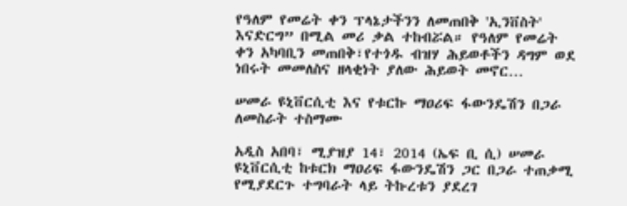የዓለም የመሬት ቀን ፕላኔታችንን ለመጠበቅ 'ኢንቨስት' እናድርግ” በሚል መሪ ቃል ተከብሯል። የዓለም የመሬት ቀን አካባቢን መጠበቅ፣የተጎዱ ብዝሃ ሕይወቶችን ዳግም ወደ ነበሩት መመለስና ዘላቂነት ያለው ሕይወት መኖር…

ሠመራ ዩኒቨርሲቲ እና የቱርኩ ማዐሪፍ ፋውንዴሽን በጋራ ለመስራት ተስማሙ

አዲስ አበባ፣ ሚያዝያ 14፣ 2014 (ኤፍ ቢ ሲ) ሠመራ ዩኒቨርሲቲ ከቱርክ ማዐሪፍ ፋውንዴሽን ጋር በጋራ ተጠቃሚ የሚያደርጉ ተግባራት ላይ ትኩረቱን ያደረገ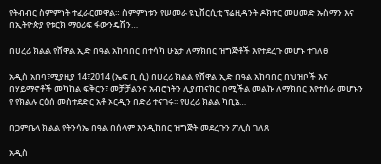የትብብር ስምምነት ተፈራርመዋል። ስምምነቱን የሠመራ ዩኒቨርሲቲ ፕሬዚዳንት ዶክተር መሀመድ ኡስማን እና በኢትዮጵያ የቱርክ ማዐሪፍ ፋውንዴሽን…

በሀረሪ ክልል የሸዋል ኢድ በዓል አከባበር በተሳካ ሁኔታ ለማክበር ዝግጅቶች እየተደረጉ መሆኑ ተገለፀ

አዲስ አበባ፣ሚያዚያ 14፣2014 (ኤፍ ቢ ሲ) በሀረሪ ክልል የሸዋል ኢድ በዓል አከባበር በህዝቦች እና በሃይማኖቶች መካከል ፍቅርን፣ መቻቻልንና አብሮነትን ሊያጠናክር በሚችል መልኩ ለማክበር እየተሰራ መሆኑን የ የክልሉ ርዕሰ መስተደድር አቶ ኦርዲን በድሪ ተናገሩ፡፡ የሀረሪ ክልል ካቢኔ…

በጋምቤላ ክልል የትንሳኤ በዓል በሰላም እንዲከበር ዝግጅት መደረጉን ፖሊስ ገለጸ

አዲስ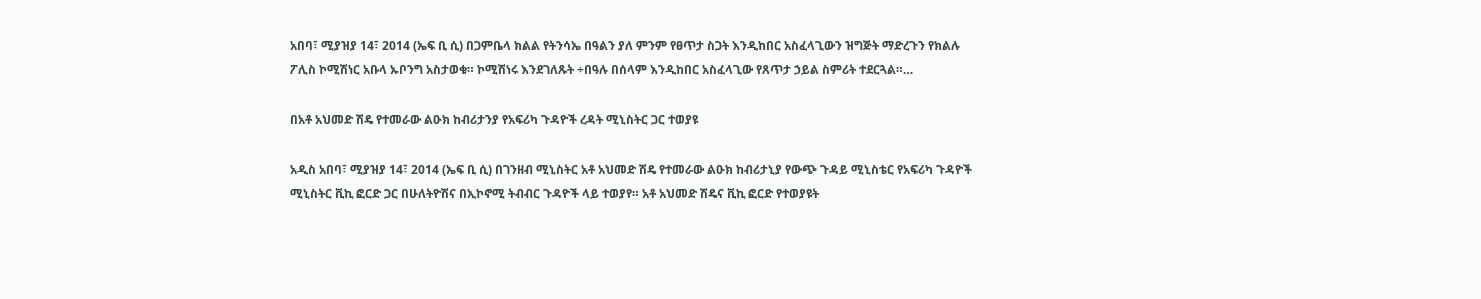አበባ፣ ሚያዝያ 14፣ 2014 (ኤፍ ቢ ሲ) በጋምቤላ ክልል የትንሳኤ በዓልን ያለ ምንም የፀጥታ ስጋት እንዲከበር አስፈላጊውን ዝግጅት ማድረጉን የክልሉ ፖሊስ ኮሚሽነር አቡላ ኡቦንግ አስታወቁ። ኮሚሽነሩ እንደገለጹት ÷በዓሉ በሰላም እንዲከበር አስፈላጊው የጸጥታ ኃይል ስምሪት ተደርጓል።…

በአቶ አህመድ ሽዴ የተመራው ልዑክ ከብሪታንያ የአፍሪካ ጉዳዮች ረዳት ሚኒስትር ጋር ተወያዩ

አዲስ አበባ፣ ሚያዝያ 14፣ 2014 (ኤፍ ቢ ሲ) በገንዘብ ሚኒስትር አቶ አህመድ ሽዴ የተመራው ልዑክ ከብሪታኒያ የውጭ ጉዳይ ሚኒስቴር የአፍሪካ ጉዳዮች ሚኒስትር ቪኪ ፎርድ ጋር በሁለትዮሽና በኢኮኖሚ ትብብር ጉዳዮች ላይ ተወያየ። አቶ አህመድ ሽዴና ቪኪ ፎርድ የተወያዩት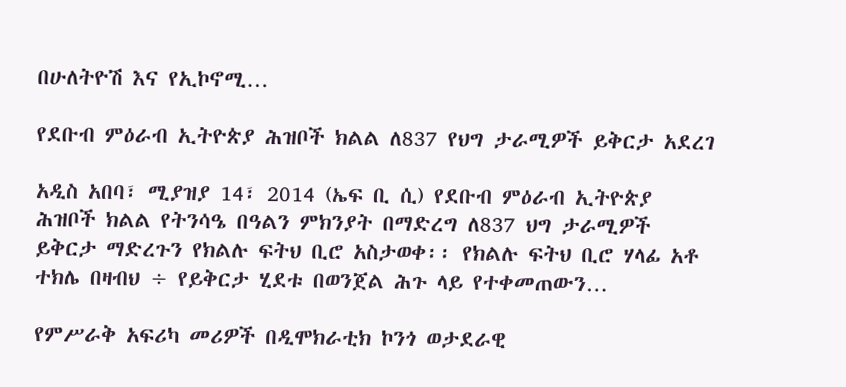በሁለትዮሽ እና የኢኮኖሚ…

የደቡብ ምዕራብ ኢትዮጵያ ሕዝቦች ክልል ለ837 የህግ ታራሚዎች ይቅርታ አደረገ

አዲስ አበባ፣ ሚያዝያ 14፣ 2014 (ኤፍ ቢ ሲ) የደቡብ ምዕራብ ኢትዮጵያ ሕዝቦች ክልል የትንሳዔ በዓልን ምክንያት በማድረግ ለ837 ህግ ታራሚዎች ይቅርታ ማድረጉን የክልሉ ፍትህ ቢሮ አስታወቀ፡፡ የክልሉ ፍትህ ቢሮ ሃላፊ አቶ ተክሌ በዛብህ ÷ የይቅርታ ሂደቱ በወንጀል ሕጉ ላይ የተቀመጠውን…

የምሥራቅ አፍሪካ መሪዎች በዲሞክራቲክ ኮንጎ ወታደራዊ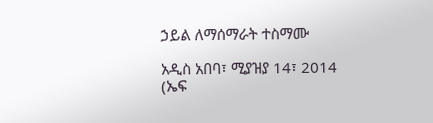ኃይል ለማሰማራት ተስማሙ

አዲስ አበባ፣ ሚያዝያ 14፣ 2014 (ኤፍ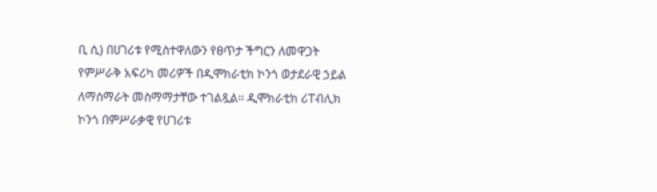ቢ ሲ) በሀገሪቱ የሚስተዋለውን የፀጥታ ችግርን ለመዋጋት የምሥራቅ አፍሪካ መሪዎች በዲሞክራቲክ ኮንጎ ወታደራዊ ኃይል ለማሰማራት መስማማታቸው ተገልጿል፡፡ ዲሞክራቲክ ሪፐብሊክ ኮንጎ በምሥራቃዊ የሀገሪቱ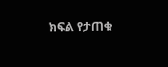ክፍል የታጠቁ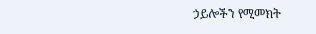ኃይሎችን የሚመክት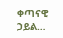ቀጣናዊ ኃይል…